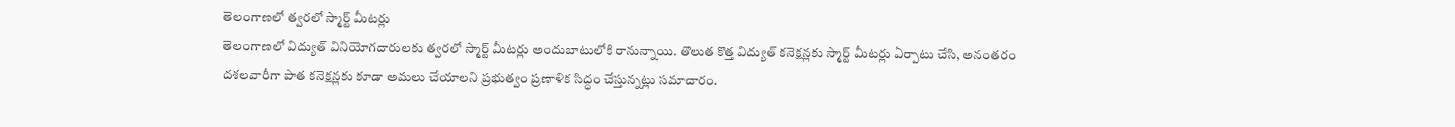తెలంగాణలో త్వరలో స్మార్ట్ మీటర్లు
తెలంగాణలో విద్యుత్ వినియోగదారులకు త్వరలో స్మార్ట్ మీటర్లు అందుబాటులోకి రానున్నాయి. తొలుత కొత్త విద్యుత్ కనెక్షన్లకు స్మార్ట్ మీటర్లు ఏర్పాటు చేసి, అనంతరం దశలవారీగా పాత కనెక్షన్లకు కూడా అమలు చేయాలని ప్రభుత్వం ప్రణాళిక సిద్ధం చేస్తున్నట్లు సమాచారం.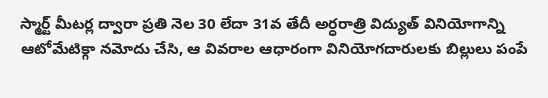స్మార్ట్ మీటర్ల ద్వారా ప్రతి నెల 30 లేదా 31వ తేదీ అర్ధరాత్రి విద్యుత్ వినియోగాన్ని ఆటోమేటిక్గా నమోదు చేసి, ఆ వివరాల ఆధారంగా వినియోగదారులకు బిల్లులు పంపే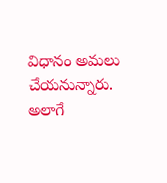విధానం అమలు చేయనున్నారు. అలాగే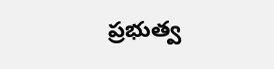ప్రభుత్వ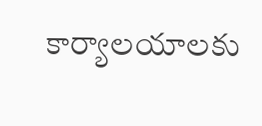కార్యాలయాలకు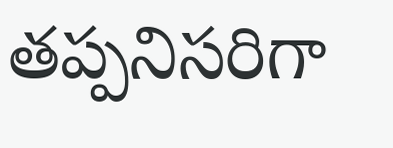తప్పనిసరిగా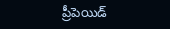ప్రీపెయిడ్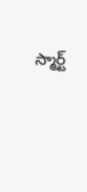స్మార్ట్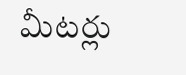మీటర్లు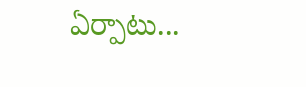ఏర్పాటు...